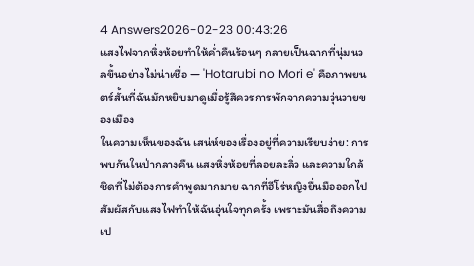4 Answers2026-02-23 00:43:26
แสงไฟจากหิ่งห้อยทำให้ค่ำคืนร้อนๆ กลายเป็นฉากที่นุ่มนวลขึ้นอย่างไม่น่าเชื่อ — 'Hotarubi no Mori e' คือภาพยนตร์สั้นที่ฉันมักหยิบมาดูเมื่อรู้สึควรการพักจากความวุ่นวายของเมือง
ในความเห็นของฉัน เสน่ห์ของเรื่องอยู่ที่ความเรียบง่าย: การพบกันในป่ากลางคืน แสงหิ่งห้อยที่ลอยละลิ่ว และความใกล้ชิดที่ไม่ต้องการคำพูดมากมาย ฉากที่ฮีโร่หญิงยื่นมือออกไปสัมผัสกับแสงไฟทำให้ฉันอุ่นใจทุกครั้ง เพราะมันสื่อถึงความเป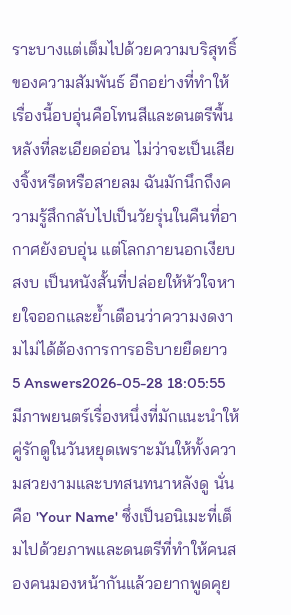ราะบางแต่เต็มไปด้วยความบริสุทธิ์ของความสัมพันธ์ อีกอย่างที่ทำให้เรื่องนี้อบอุ่นคือโทนสีและดนตรีพื้นหลังที่ละเอียดอ่อน ไม่ว่าจะเป็นเสียงจิ้งหรีดหรือสายลม ฉันมักนึกถึงความรู้สึกกลับไปเป็นวัยรุ่นในคืนที่อากาศยังอบอุ่น แต่โลกภายนอกเงียบสงบ เป็นหนังสั้นที่ปล่อยให้หัวใจหายใจออกและย้ำเตือนว่าความงดงามไม่ได้ต้องการการอธิบายยืดยาว
5 Answers2026-05-28 18:05:55
มีภาพยนตร์เรื่องหนึ่งที่มักแนะนำให้คู่รักดูในวันหยุดเพราะมันให้ทั้งความสวยงามและบทสนทนาหลังดู นั่นคือ 'Your Name' ซึ่งเป็นอนิเมะที่เต็มไปด้วยภาพและดนตรีที่ทำให้คนสองคนมองหน้ากันแล้วอยากพูดคุย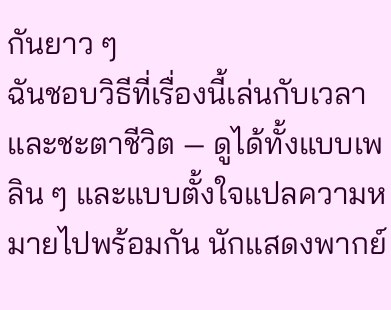กันยาว ๆ
ฉันชอบวิธีที่เรื่องนี้เล่นกับเวลาและชะตาชีวิต — ดูได้ทั้งแบบเพลิน ๆ และแบบตั้งใจแปลความหมายไปพร้อมกัน นักแสดงพากย์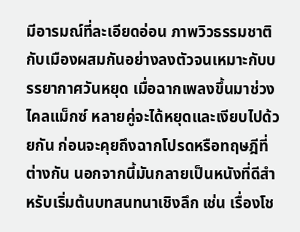มีอารมณ์ที่ละเอียดอ่อน ภาพวิวธรรมชาติกับเมืองผสมกันอย่างลงตัวจนเหมาะกับบรรยากาศวันหยุด เมื่อฉากเพลงขึ้นมาช่วงไคลแม็กซ์ หลายคู่จะได้หยุดและเงียบไปด้วยกัน ก่อนจะคุยถึงฉากโปรดหรือทฤษฎีที่ต่างกัน นอกจากนี้มันกลายเป็นหนังที่ดีสำหรับเริ่มต้นบทสนทนาเชิงลึก เช่น เรื่องโช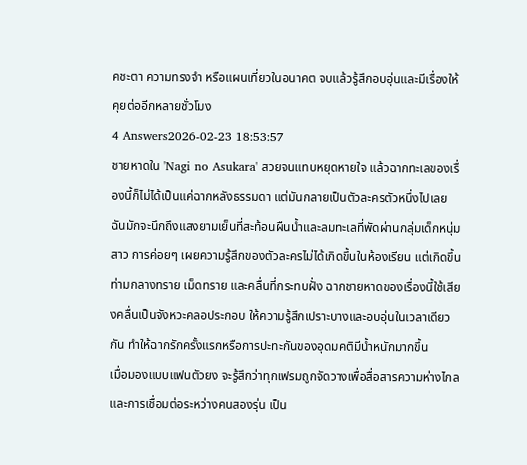คชะตา ความทรงจำ หรือแผนเที่ยวในอนาคต จบแล้วรู้สึกอบอุ่นและมีเรื่องให้คุยต่ออีกหลายชั่วโมง
4 Answers2026-02-23 18:53:57
ชายหาดใน 'Nagi no Asukara' สวยจนแทบหยุดหายใจ แล้วฉากทะเลของเรื่องนี้ก็ไม่ได้เป็นแค่ฉากหลังธรรมดา แต่มันกลายเป็นตัวละครตัวหนึ่งไปเลย
ฉันมักจะนึกถึงแสงยามเย็นที่สะท้อนผืนน้ำและลมทะเลที่พัดผ่านกลุ่มเด็กหนุ่มสาว การค่อยๆ เผยความรู้สึกของตัวละครไม่ได้เกิดขึ้นในห้องเรียน แต่เกิดขึ้นท่ามกลางทราย เม็ดทราย และคลื่นที่กระทบฝั่ง ฉากชายหาดของเรื่องนี้ใช้เสียงคลื่นเป็นจังหวะคลอประกอบ ให้ความรู้สึกเปราะบางและอบอุ่นในเวลาเดียวกัน ทำให้ฉากรักครั้งแรกหรือการปะทะกันของอุดมคติมีน้ำหนักมากขึ้น
เมื่อมองแบบแฟนตัวยง จะรู้สึกว่าทุกเฟรมถูกจัดวางเพื่อสื่อสารความห่างไกลและการเชื่อมต่อระหว่างคนสองรุ่น เป็น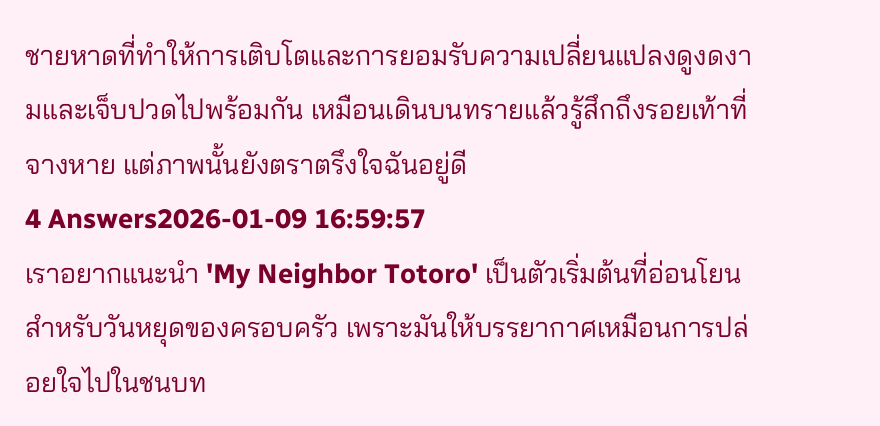ชายหาดที่ทำให้การเติบโตและการยอมรับความเปลี่ยนแปลงดูงดงามและเจ็บปวดไปพร้อมกัน เหมือนเดินบนทรายแล้วรู้สึกถึงรอยเท้าที่จางหาย แต่ภาพนั้นยังตราตรึงใจฉันอยู่ดี
4 Answers2026-01-09 16:59:57
เราอยากแนะนำ 'My Neighbor Totoro' เป็นตัวเริ่มต้นที่อ่อนโยนสำหรับวันหยุดของครอบครัว เพราะมันให้บรรยากาศเหมือนการปล่อยใจไปในชนบท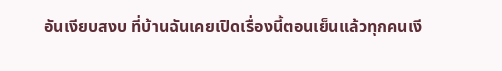อันเงียบสงบ ที่บ้านฉันเคยเปิดเรื่องนี้ตอนเย็นแล้วทุกคนเงี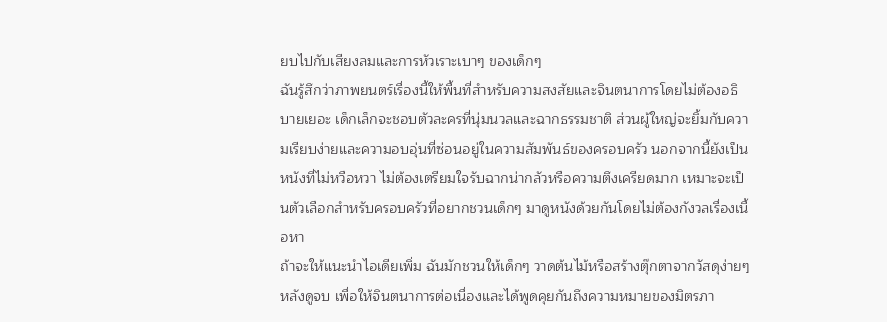ยบไปกับเสียงลมและการหัวเราะเบาๆ ของเด็กๆ
ฉันรู้สึกว่าภาพยนตร์เรื่องนี้ให้พื้นที่สำหรับความสงสัยและจินตนาการโดยไม่ต้องอธิบายเยอะ เด็กเล็กจะชอบตัวละครที่นุ่มนวลและฉากธรรมชาติ ส่วนผู้ใหญ่จะยิ้มกับความเรียบง่ายและความอบอุ่นที่ซ่อนอยู่ในความสัมพันธ์ของครอบครัว นอกจากนี้ยังเป็นหนังที่ไม่หวือหวา ไม่ต้องเตรียมใจรับฉากน่ากลัวหรือความตึงเครียดมาก เหมาะจะเป็นตัวเลือกสำหรับครอบครัวที่อยากชวนเด็กๆ มาดูหนังด้วยกันโดยไม่ต้องกังวลเรื่องเนื้อหา
ถ้าจะให้แนะนำไอเดียเพิ่ม ฉันมักชวนให้เด็กๆ วาดต้นไม้หรือสร้างตุ๊กตาจากวัสดุง่ายๆ หลังดูจบ เพื่อให้จินตนาการต่อเนื่องและได้พูดคุยกันถึงความหมายของมิตรภา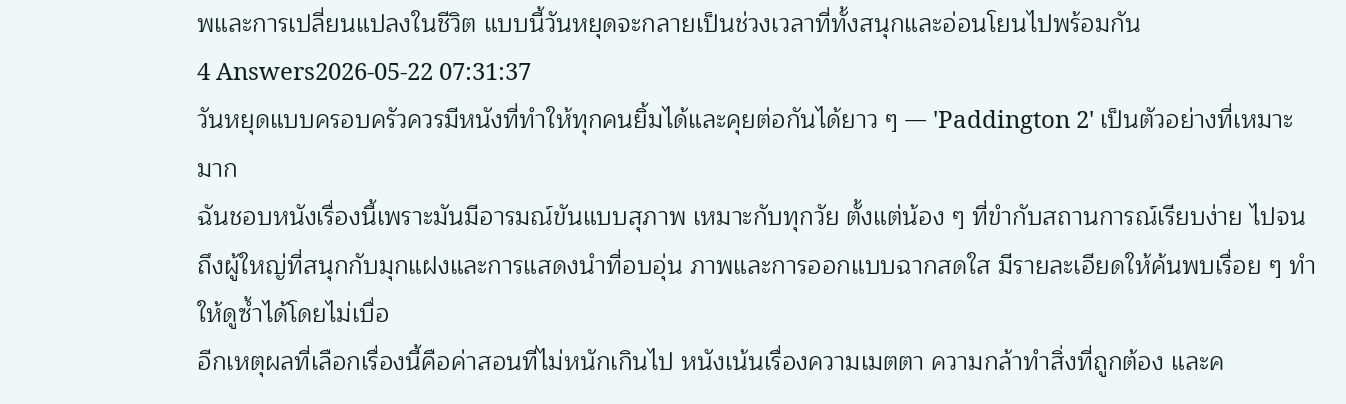พและการเปลี่ยนแปลงในชีวิต แบบนี้วันหยุดจะกลายเป็นช่วงเวลาที่ทั้งสนุกและอ่อนโยนไปพร้อมกัน
4 Answers2026-05-22 07:31:37
วันหยุดแบบครอบครัวควรมีหนังที่ทำให้ทุกคนยิ้มได้และคุยต่อกันได้ยาว ๆ — 'Paddington 2' เป็นตัวอย่างที่เหมาะมาก
ฉันชอบหนังเรื่องนี้เพราะมันมีอารมณ์ขันแบบสุภาพ เหมาะกับทุกวัย ตั้งแต่น้อง ๆ ที่ขำกับสถานการณ์เรียบง่าย ไปจนถึงผู้ใหญ่ที่สนุกกับมุกแฝงและการแสดงนำที่อบอุ่น ภาพและการออกแบบฉากสดใส มีรายละเอียดให้ค้นพบเรื่อย ๆ ทำให้ดูซ้ำได้โดยไม่เบื่อ
อีกเหตุผลที่เลือกเรื่องนี้คือค่าสอนที่ไม่หนักเกินไป หนังเน้นเรื่องความเมตตา ความกล้าทำสิ่งที่ถูกต้อง และค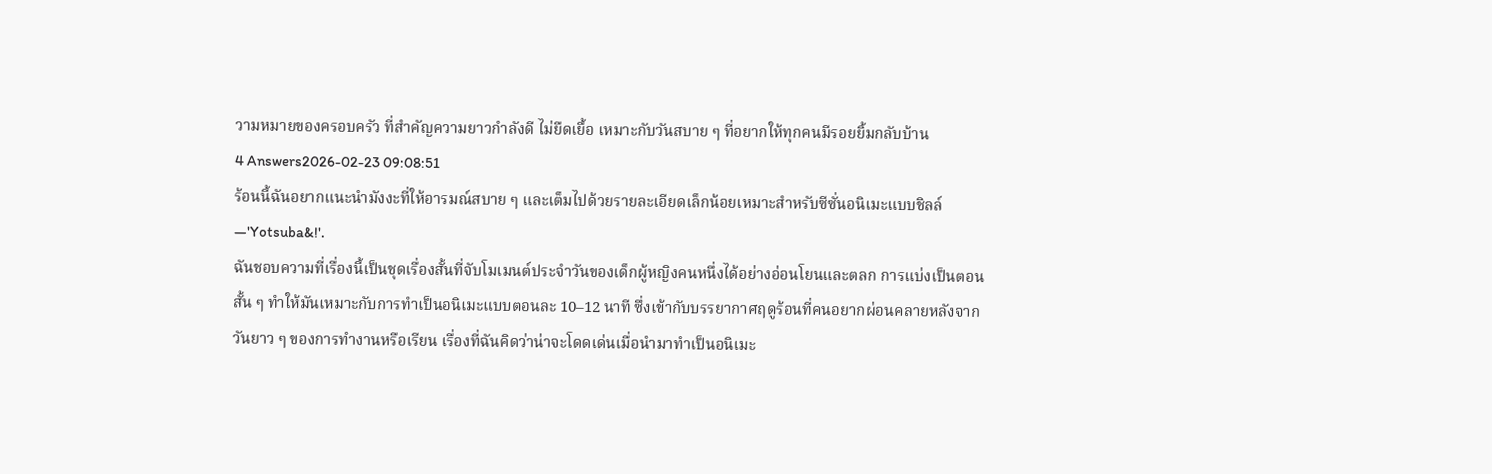วามหมายของครอบครัว ที่สำคัญความยาวกำลังดี ไม่ยืดเยื้อ เหมาะกับวันสบาย ๆ ที่อยากให้ทุกคนมีรอยยิ้มกลับบ้าน
4 Answers2026-02-23 09:08:51
ร้อนนี้ฉันอยากแนะนำมังงะที่ให้อารมณ์สบาย ๆ และเต็มไปด้วยรายละเอียดเล็กน้อยเหมาะสำหรับซีซั่นอนิเมะแบบชิลล์—'Yotsuba&!'.
ฉันชอบความที่เรื่องนี้เป็นชุดเรื่องสั้นที่จับโมเมนต์ประจำวันของเด็กผู้หญิงคนหนึ่งได้อย่างอ่อนโยนและตลก การแบ่งเป็นตอนสั้น ๆ ทำให้มันเหมาะกับการทำเป็นอนิเมะแบบตอนละ 10–12 นาที ซึ่งเข้ากับบรรยากาศฤดูร้อนที่คนอยากผ่อนคลายหลังจากวันยาว ๆ ของการทำงานหรือเรียน เรื่องที่ฉันคิดว่าน่าจะโดดเด่นเมื่อนำมาทำเป็นอนิเมะ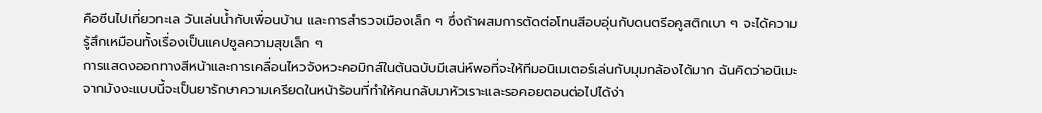คือซีนไปเที่ยวทะเล วันเล่นน้ำกับเพื่อนบ้าน และการสำรวจเมืองเล็ก ๆ ซึ่งถ้าผสมการตัดต่อโทนสีอบอุ่นกับดนตรีอคูสติกเบา ๆ จะได้ความรู้สึกเหมือนทั้งเรื่องเป็นแคปซูลความสุขเล็ก ๆ
การแสดงออกทางสีหน้าและการเคลื่อนไหวจังหวะคอมิกส์ในต้นฉบับมีเสน่ห์พอที่จะให้ทีมอนิเมเตอร์เล่นกับมุมกล้องได้มาก ฉันคิดว่าอนิเมะจากมังงะแบบนี้จะเป็นยารักษาความเครียดในหน้าร้อนที่ทำให้คนกลับมาหัวเราะและรอคอยตอนต่อไปได้ง่า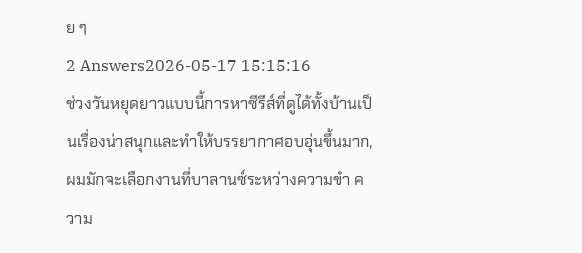ย ๆ
2 Answers2026-05-17 15:15:16
ช่วงวันหยุดยาวแบบนี้การหาซีรีส์ที่ดูได้ทั้งบ้านเป็นเรื่องน่าสนุกและทำให้บรรยากาศอบอุ่นขึ้นมาก, ผมมักจะเลือกงานที่บาลานซ์ระหว่างความขำ ความ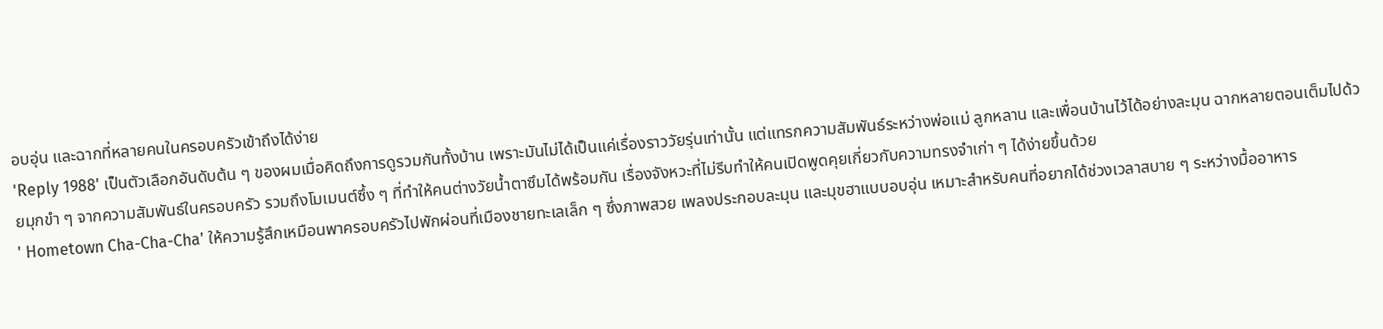อบอุ่น และฉากที่หลายคนในครอบครัวเข้าถึงได้ง่าย
'Reply 1988' เป็นตัวเลือกอันดับต้น ๆ ของผมเมื่อคิดถึงการดูรวมกันทั้งบ้าน เพราะมันไม่ได้เป็นแค่เรื่องราววัยรุ่นเท่านั้น แต่แทรกความสัมพันธ์ระหว่างพ่อแม่ ลูกหลาน และเพื่อนบ้านไว้ได้อย่างละมุน ฉากหลายตอนเต็มไปด้วยมุกขำ ๆ จากความสัมพันธ์ในครอบครัว รวมถึงโมเมนต์ซึ้ง ๆ ที่ทำให้คนต่างวัยน้ำตาซึมได้พร้อมกัน เรื่องจังหวะที่ไม่รีบทำให้คนเปิดพูดคุยเกี่ยวกับความทรงจำเก่า ๆ ได้ง่ายขึ้นด้วย
' Hometown Cha-Cha-Cha' ให้ความรู้สึกเหมือนพาครอบครัวไปพักผ่อนที่เมืองชายทะเลเล็ก ๆ ซึ่งภาพสวย เพลงประกอบละมุน และมุขฮาแบบอบอุ่น เหมาะสำหรับคนที่อยากได้ช่วงเวลาสบาย ๆ ระหว่างมื้ออาหาร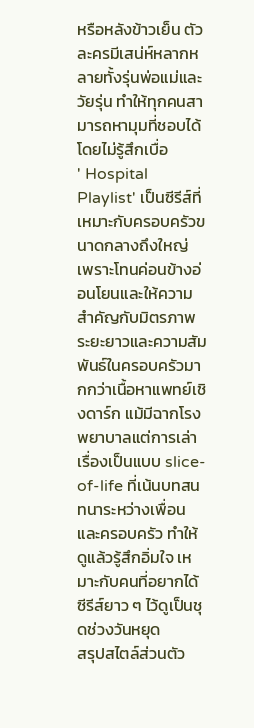หรือหลังข้าวเย็น ตัวละครมีเสน่ห์หลากหลายทั้งรุ่นพ่อแม่และวัยรุ่น ทำให้ทุกคนสามารถหามุมที่ชอบได้โดยไม่รู้สึกเบื่อ
' Hospital Playlist' เป็นซีรีส์ที่เหมาะกับครอบครัวขนาดกลางถึงใหญ่ เพราะโทนค่อนข้างอ่อนโยนและให้ความสำคัญกับมิตรภาพระยะยาวและความสัมพันธ์ในครอบครัวมากกว่าเนื้อหาแพทย์เชิงดาร์ก แม้มีฉากโรงพยาบาลแต่การเล่าเรื่องเป็นแบบ slice-of-life ที่เน้นบทสนทนาระหว่างเพื่อนและครอบครัว ทำให้ดูแล้วรู้สึกอิ่มใจ เหมาะกับคนที่อยากได้ซีรีส์ยาว ๆ ไว้ดูเป็นชุดช่วงวันหยุด
สรุปสไตล์ส่วนตัว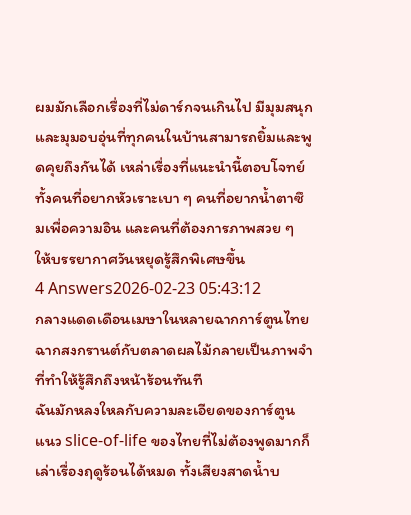ผมมักเลือกเรื่องที่ไม่ดาร์กจนเกินไป มีมุมสนุกและมุมอบอุ่นที่ทุกคนในบ้านสามารถยิ้มและพูดคุยถึงกันได้ เหล่าเรื่องที่แนะนำนี้ตอบโจทย์ทั้งคนที่อยากหัวเราะเบา ๆ คนที่อยากน้ำตาซึมเพื่อความอิน และคนที่ต้องการภาพสวย ๆ ให้บรรยากาศวันหยุดรู้สึกพิเศษขึ้น
4 Answers2026-02-23 05:43:12
กลางแดดเดือนเมษาในหลายฉากการ์ตูนไทย ฉากสงกรานต์กับตลาดผลไม้กลายเป็นภาพจำที่ทำให้รู้สึกถึงหน้าร้อนทันที
ฉันมักหลงใหลกับความละเอียดของการ์ตูนแนว slice-of-life ของไทยที่ไม่ต้องพูดมากก็เล่าเรื่องฤดูร้อนได้หมด ทั้งเสียงสาดน้ำบ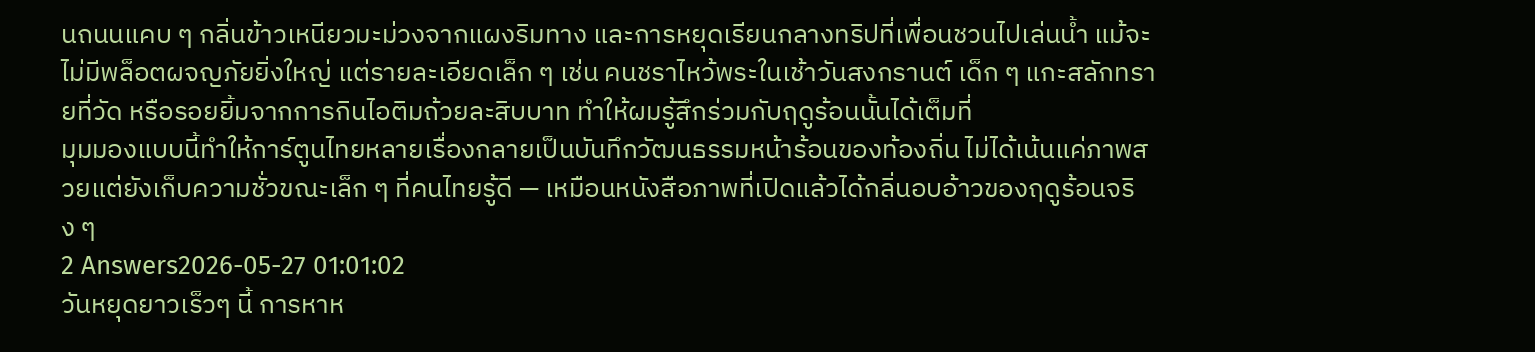นถนนแคบ ๆ กลิ่นข้าวเหนียวมะม่วงจากแผงริมทาง และการหยุดเรียนกลางทริปที่เพื่อนชวนไปเล่นน้ำ แม้จะไม่มีพล็อตผจญภัยยิ่งใหญ่ แต่รายละเอียดเล็ก ๆ เช่น คนชราไหว้พระในเช้าวันสงกรานต์ เด็ก ๆ แกะสลักทรายที่วัด หรือรอยยิ้มจากการกินไอติมถ้วยละสิบบาท ทำให้ผมรู้สึกร่วมกับฤดูร้อนนั้นได้เต็มที่
มุมมองแบบนี้ทำให้การ์ตูนไทยหลายเรื่องกลายเป็นบันทึกวัฒนธรรมหน้าร้อนของท้องถิ่น ไม่ได้เน้นแค่ภาพสวยแต่ยังเก็บความชั่วขณะเล็ก ๆ ที่คนไทยรู้ดี — เหมือนหนังสือภาพที่เปิดแล้วได้กลิ่นอบอ้าวของฤดูร้อนจริง ๆ
2 Answers2026-05-27 01:01:02
วันหยุดยาวเร็วๆ นี้ การหาห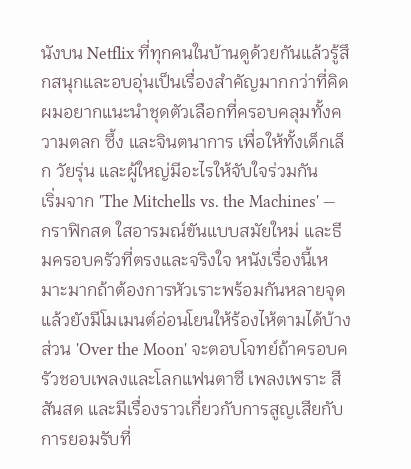นังบน Netflix ที่ทุกคนในบ้านดูด้วยกันแล้วรู้สึกสนุกและอบอุ่นเป็นเรื่องสำคัญมากกว่าที่คิด ผมอยากแนะนำชุดตัวเลือกที่ครอบคลุมทั้งความตลก ซึ้ง และจินตนาการ เพื่อให้ทั้งเด็กเล็ก วัยรุ่น และผู้ใหญ่มีอะไรให้จับใจร่วมกัน
เริ่มจาก 'The Mitchells vs. the Machines' — กราฟิกสด ใสอารมณ์ขันแบบสมัยใหม่ และธีมครอบครัวที่ตรงและจริงใจ หนังเรื่องนี้เหมาะมากถ้าต้องการหัวเราะพร้อมกันหลายจุดแล้วยังมีโมเมนต์อ่อนโยนให้ร้องไห้ตามได้บ้าง ส่วน 'Over the Moon' จะตอบโจทย์ถ้าครอบครัวชอบเพลงและโลกแฟนตาซี เพลงเพราะ สีสันสด และมีเรื่องราวเกี่ยวกับการสูญเสียกับการยอมรับที่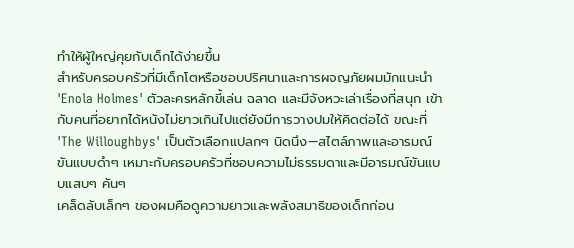ทำให้ผู้ใหญ่คุยกับเด็กได้ง่ายขึ้น
สำหรับครอบครัวที่มีเด็กโตหรือชอบปริศนาและการผจญภัยผมมักแนะนำ 'Enola Holmes' ตัวละครหลักขี้เล่น ฉลาด และมีจังหวะเล่าเรื่องที่สนุก เข้ากับคนที่อยากได้หนังไม่ยาวเกินไปแต่ยังมีการวางปมให้คิดต่อได้ ขณะที่ 'The Willoughbys' เป็นตัวเลือกแปลกๆ นิดนึง—สไตล์ภาพและอารมณ์ขันแบบดำๆ เหมาะกับครอบครัวที่ชอบความไม่ธรรมดาและมีอารมณ์ขันแบบแสบๆ คันๆ
เคล็ดลับเล็กๆ ของผมคือดูความยาวและพลังสมาธิของเด็กก่อน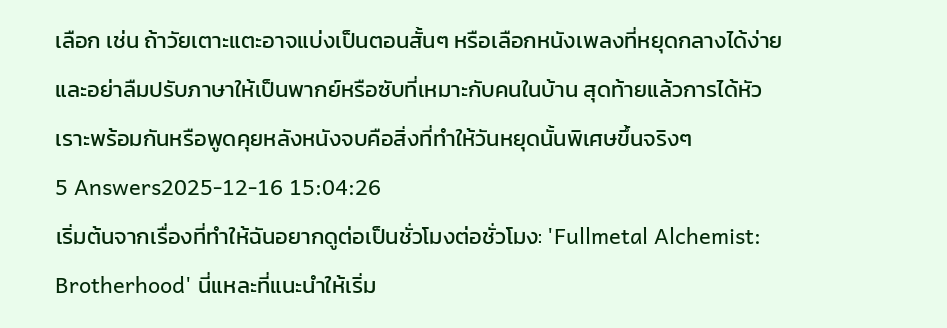เลือก เช่น ถ้าวัยเตาะแตะอาจแบ่งเป็นตอนสั้นๆ หรือเลือกหนังเพลงที่หยุดกลางได้ง่าย และอย่าลืมปรับภาษาให้เป็นพากย์หรือซับที่เหมาะกับคนในบ้าน สุดท้ายแล้วการได้หัวเราะพร้อมกันหรือพูดคุยหลังหนังจบคือสิ่งที่ทำให้วันหยุดนั้นพิเศษขึ้นจริงๆ
5 Answers2025-12-16 15:04:26
เริ่มต้นจากเรื่องที่ทำให้ฉันอยากดูต่อเป็นชั่วโมงต่อชั่วโมง: 'Fullmetal Alchemist: Brotherhood' นี่แหละที่แนะนำให้เริ่ม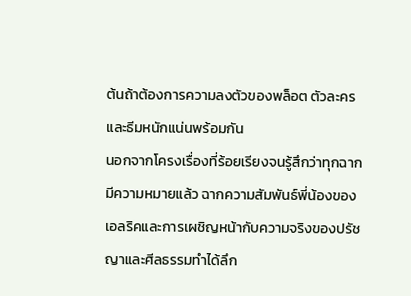ต้นถ้าต้องการความลงตัวของพล็อต ตัวละคร และธีมหนักแน่นพร้อมกัน
นอกจากโครงเรื่องที่ร้อยเรียงจนรู้สึกว่าทุกฉากมีความหมายแล้ว ฉากความสัมพันธ์พี่น้องของเอลริคและการเผชิญหน้ากับความจริงของปรัชญาและศีลธรรมทำได้ลึก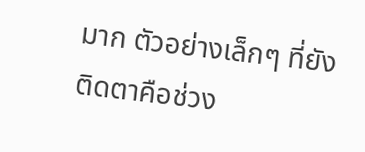มาก ตัวอย่างเล็กๆ ที่ยังติดตาคือช่วง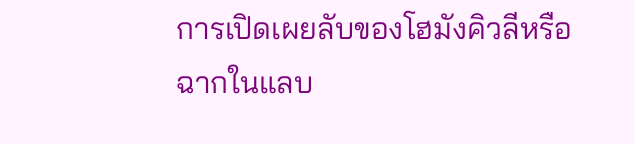การเปิดเผยลับของโฮมังคิวลีหรือฉากในแลบ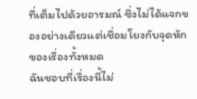ที่เต็มไปด้วยอารมณ์ ซึ่งไม่ได้แจกของอย่างเดียวแต่เชื่อมโยงกับจุดหักของเรื่องทั้งหมด
ฉันชอบที่เรื่องนี้ไม่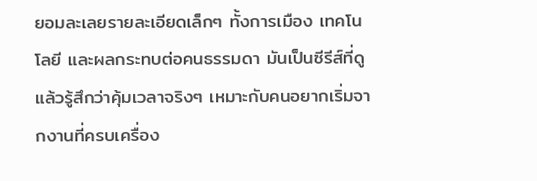ยอมละเลยรายละเอียดเล็กๆ ทั้งการเมือง เทคโนโลยี และผลกระทบต่อคนธรรมดา มันเป็นซีรีส์ที่ดูแล้วรู้สึกว่าคุ้มเวลาจริงๆ เหมาะกับคนอยากเริ่มจากงานที่ครบเครื่อง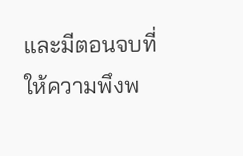และมีตอนจบที่ให้ความพึงพ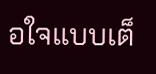อใจแบบเต็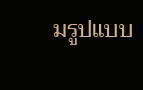มรูปแบบ